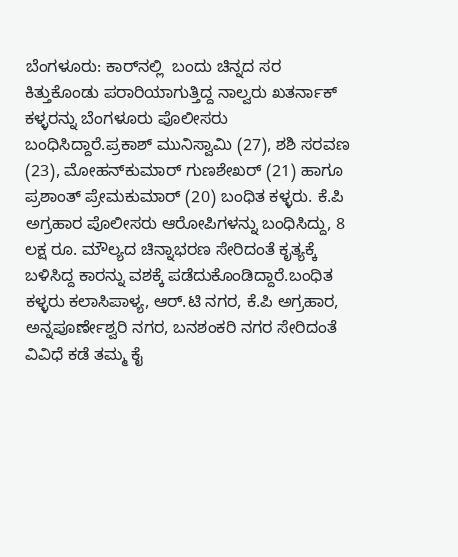ಬೆಂಗಳೂರು: ಕಾರ್‌ನಲ್ಲಿ  ಬಂದು ಚಿನ್ನದ ಸರ ಕಿತ್ತುಕೊಂಡು ಪರಾರಿಯಾಗುತ್ತಿದ್ದ ನಾಲ್ವರು ಖತರ್ನಾಕ್ ಕಳ್ಳರನ್ನು ಬೆಂಗಳೂರು ಪೊಲೀಸರು ಬಂಧಿಸಿದ್ದಾರೆ.ಪ್ರಕಾಶ್ ಮುನಿಸ್ವಾಮಿ (27), ಶಶಿ ಸರವಣ (23), ಮೋಹನ್‍ಕುಮಾರ್ ಗುಣಶೇಖರ್ (21) ಹಾಗೂ ಪ್ರಶಾಂತ್ ಪ್ರೇಮಕುಮಾರ್ (20) ಬಂಧಿತ ಕಳ್ಳರು. ಕೆ.ಪಿ ಅಗ್ರಹಾರ ಪೊಲೀಸರು ಆರೋಪಿಗಳನ್ನು ಬಂಧಿಸಿದ್ದು, 8 ಲಕ್ಷ ರೂ. ಮೌಲ್ಯದ ಚಿನ್ನಾಭರಣ ಸೇರಿದಂತೆ ಕೃತ್ಯಕ್ಕೆ ಬಳಿಸಿದ್ದ ಕಾರನ್ನು ವಶಕ್ಕೆ ಪಡೆದುಕೊಂಡಿದ್ದಾರೆ.ಬಂಧಿತ ಕಳ್ಳರು ಕಲಾಸಿಪಾಳ್ಯ, ಆರ್.ಟಿ ನಗರ, ಕೆ.ಪಿ ಅಗ್ರಹಾರ, ಅನ್ನಪೂರ್ಣೇಶ್ವರಿ ನಗರ, ಬನಶಂಕರಿ ನಗರ ಸೇರಿದಂತೆ ವಿವಿಧೆ ಕಡೆ ತಮ್ಮ ಕೈ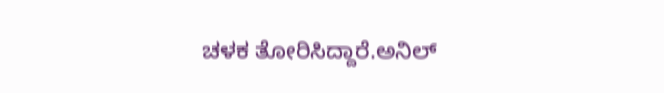ಚಳಕ ತೋರಿಸಿದ್ದಾರೆ.ಅನಿಲ್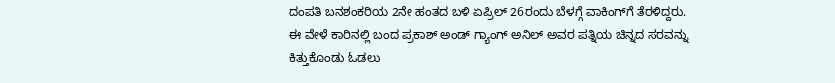ದಂಪತಿ ಬನಶಂಕರಿಯ 2ನೇ ಹಂತದ ಬಳಿ ಏಪ್ರಿಲ್ 26ರಂದು ಬೆಳಗ್ಗೆ ವಾಕಿಂಗ್‍ಗೆ ತೆರಳಿದ್ದರು. ಈ ವೇಳೆ ಕಾರಿನಲ್ಲಿ ಬಂದ ಪ್ರಕಾಶ್ ಅಂಡ್ ಗ್ಯಾಂಗ್ ಅನಿಲ್ ಅವರ ಪತ್ನಿಯ ಚಿನ್ನದ ಸರವನ್ನು ಕಿತ್ತುಕೊಂಡು ಓಡಲು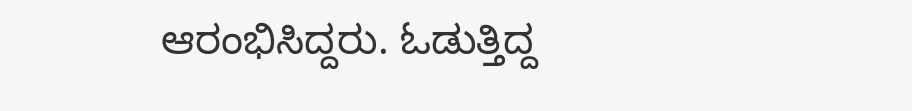ಆರಂಭಿಸಿದ್ದರು. ಓಡುತ್ತಿದ್ದ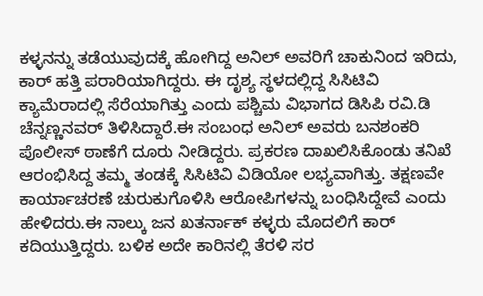ಕಳ್ಳನನ್ನು ತಡೆಯುವುದಕ್ಕೆ ಹೋಗಿದ್ದ ಅನಿಲ್ ಅವರಿಗೆ ಚಾಕುನಿಂದ ಇರಿದು, ಕಾರ್ ಹತ್ತಿ ಪರಾರಿಯಾಗಿದ್ದರು. ಈ ದೃಶ್ಯ ಸ್ಥಳದಲ್ಲಿದ್ದ ಸಿಸಿಟಿವಿ ಕ್ಯಾಮೆರಾದಲ್ಲಿ ಸೆರೆಯಾಗಿತ್ತು ಎಂದು ಪಶ್ಚಿಮ ವಿಭಾಗದ ಡಿಸಿಪಿ ರವಿ.ಡಿ ಚೆನ್ನಣ್ಣನವರ್ ತಿಳಿಸಿದ್ದಾರೆ.ಈ ಸಂಬಂಧ ಅನಿಲ್ ಅವರು ಬನಶಂಕರಿ ಪೊಲೀಸ್ ಠಾಣೆಗೆ ದೂರು ನೀಡಿದ್ದರು. ಪ್ರಕರಣ ದಾಖಲಿಸಿಕೊಂಡು ತನಿಖೆ ಆರಂಭಿಸಿದ್ದ ತಮ್ಮ ತಂಡಕ್ಕೆ ಸಿಸಿಟಿವಿ ವಿಡಿಯೋ ಲಭ್ಯವಾಗಿತ್ತು. ತಕ್ಷಣವೇ ಕಾರ್ಯಾಚರಣೆ ಚುರುಕುಗೊಳಿಸಿ ಆರೋಪಿಗಳನ್ನು ಬಂಧಿಸಿದ್ದೇವೆ ಎಂದು ಹೇಳಿದರು.ಈ ನಾಲ್ಕು ಜನ ಖತರ್ನಾಕ್ ಕಳ್ಳರು ಮೊದಲಿಗೆ ಕಾರ್ ಕದಿಯುತ್ತಿದ್ದರು. ಬಳಿಕ ಅದೇ ಕಾರಿನಲ್ಲಿ ತೆರಳಿ ಸರ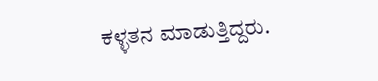ಕಳ್ಳತನ ಮಾಡುತ್ತಿದ್ದರು.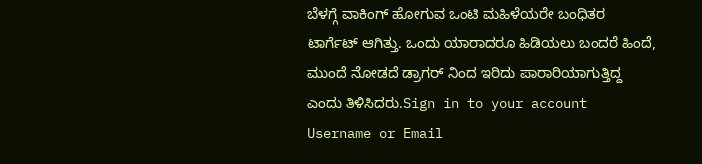ಬೆಳಗ್ಗೆ ವಾಕಿಂಗ್ ಹೋಗುವ ಒಂಟಿ ಮಹಿಳೆಯರೇ ಬಂಧಿತರ ಟಾರ್ಗೆಟ್ ಆಗಿತ್ತು. ಒಂದು ಯಾರಾದರೂ ಹಿಡಿಯಲು ಬಂದರೆ ಹಿಂದೆ, ಮುಂದೆ ನೋಡದೆ ಡ್ರಾಗರ್ ನಿಂದ ಇರಿದು ಪಾರಾರಿಯಾಗುತ್ತಿದ್ದ ಎಂದು ತಿಳಿಸಿದರು.Sign in to your account
Username or Email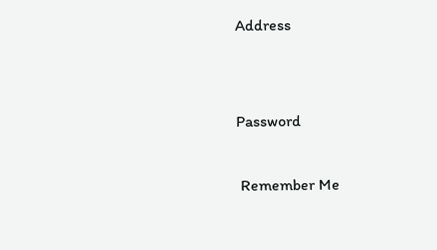Address


Password

 Remember Me